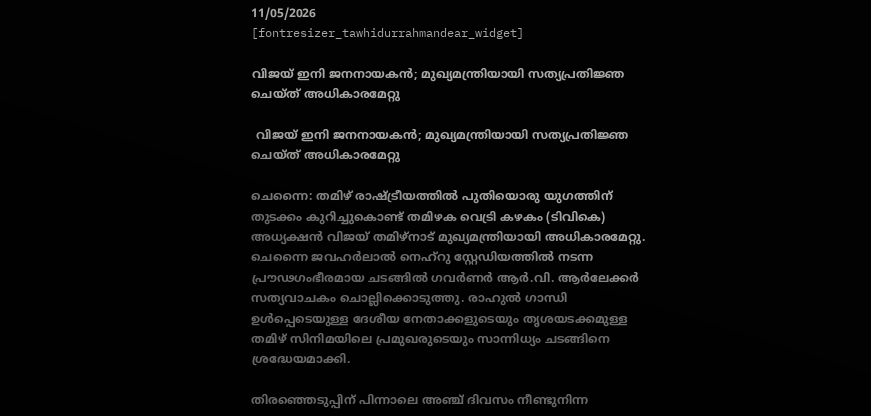11/05/2026
[fontresizer_tawhidurrahmandear_widget]

വിജയ് ഇനി ജനനായകൻ; മുഖ്യമന്ത്രിയായി സത്യപ്രതിജ്ഞ ചെയ്ത് അധികാരമേറ്റു

 വിജയ് ഇനി ജനനായകൻ; മുഖ്യമന്ത്രിയായി സത്യപ്രതിജ്ഞ ചെയ്ത് അധികാരമേറ്റു

ചെന്നൈ: തമിഴ് രാഷ്ട്രീയത്തിൽ പുതിയൊരു യുഗത്തിന് തുടക്കം കുറിച്ചുകൊണ്ട് തമിഴക വെട്രി കഴകം (ടിവികെ) അധ്യക്ഷൻ വിജയ് തമിഴ്‌നാട് മുഖ്യമന്ത്രിയായി അധികാരമേറ്റു. ചെന്നൈ ജവഹർലാൽ നെഹ്‌റു സ്റ്റേഡിയത്തിൽ നടന്ന പ്രൗഢഗംഭീരമായ ചടങ്ങിൽ ഗവർണർ ആർ.വി. ആർലേക്കർ സത്യവാചകം ചൊല്ലിക്കൊടുത്തു. രാഹുൽ ഗാന്ധി ഉൾപ്പെടെയുള്ള ദേശീയ നേതാക്കളുടെയും തൃശയടക്കമുള്ള തമിഴ് സിനിമയിലെ പ്രമുഖരുടെയും സാന്നിധ്യം ചടങ്ങിനെ ശ്രദ്ധേയമാക്കി.

തിരഞ്ഞെടുപ്പിന് പിന്നാലെ അഞ്ച് ദിവസം നീണ്ടുനിന്ന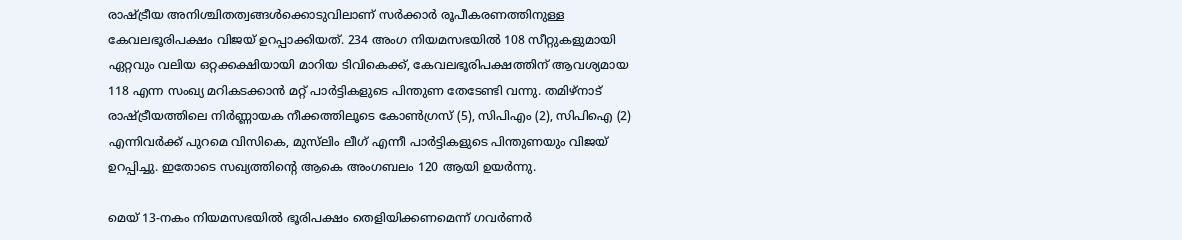രാഷ്ട്രീയ അനിശ്ചിതത്വങ്ങൾക്കൊടുവിലാണ് സർക്കാർ രൂപീകരണത്തിനുള്ള കേവലഭൂരിപക്ഷം വിജയ് ഉറപ്പാക്കിയത്. 234 അംഗ നിയമസഭയിൽ 108 സീറ്റുകളുമായി ഏറ്റവും വലിയ ഒറ്റക്കക്ഷിയായി മാറിയ ടിവികെക്ക്, കേവലഭൂരിപക്ഷത്തിന് ആവശ്യമായ 118 എന്ന സംഖ്യ മറികടക്കാൻ മറ്റ് പാർട്ടികളുടെ പിന്തുണ തേടേണ്ടി വന്നു. തമിഴ്‌നാട് രാഷ്ട്രീയത്തിലെ നിർണ്ണായക നീക്കത്തിലൂടെ കോൺഗ്രസ് (5), സിപിഎം (2), സിപിഐ (2) എന്നിവർക്ക് പുറമെ വിസികെ, മുസ്‌ലിം ലീഗ് എന്നീ പാർട്ടികളുടെ പിന്തുണയും വിജയ് ഉറപ്പിച്ചു. ഇതോടെ സഖ്യത്തിന്റെ ആകെ അംഗബലം 120 ആയി ഉയർന്നു.

മെയ് 13-നകം നിയമസഭയിൽ ഭൂരിപക്ഷം തെളിയിക്കണമെന്ന് ഗവർണർ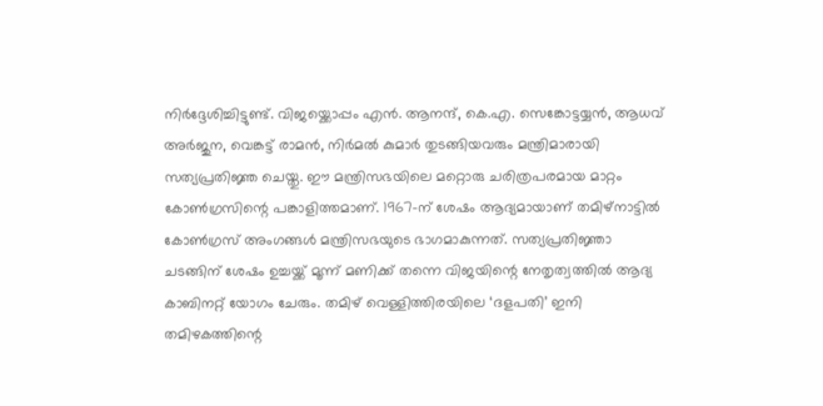നിർദ്ദേശിച്ചിട്ടുണ്ട്. വിജയ്ക്കൊപ്പം എൻ. ആനന്ദ്, കെ.എ. സെങ്കോട്ടയ്യൻ, ആധവ് അർജുന, വെങ്കട്ട് രാമൻ, നിർമൽ കുമാർ തുടങ്ങിയവരും മന്ത്രിമാരായി സത്യപ്രതിജ്ഞ ചെയ്തു. ഈ മന്ത്രിസഭയിലെ മറ്റൊരു ചരിത്രപരമായ മാറ്റം കോൺഗ്രസിന്റെ പങ്കാളിത്തമാണ്. 1967-ന് ശേഷം ആദ്യമായാണ് തമിഴ്‌നാട്ടിൽ കോൺഗ്രസ് അംഗങ്ങൾ മന്ത്രിസഭയുടെ ഭാഗമാകുന്നത്. സത്യപ്രതിജ്ഞാ ചടങ്ങിന് ശേഷം ഉച്ചയ്ക്ക് മൂന്ന് മണിക്ക് തന്നെ വിജയിന്റെ നേതൃത്വത്തിൽ ആദ്യ കാബിനറ്റ് യോഗം ചേരും. തമിഴ് വെള്ളിത്തിരയിലെ ‘ദളപതി’ ഇനി തമിഴകത്തിന്റെ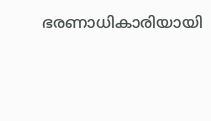ഭരണാധികാരിയായി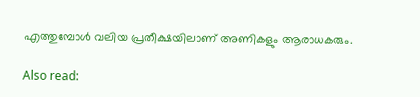എത്തുമ്പോൾ വലിയ പ്രതീക്ഷയിലാണ് അണികളും ആരാധകരും.

Also read: